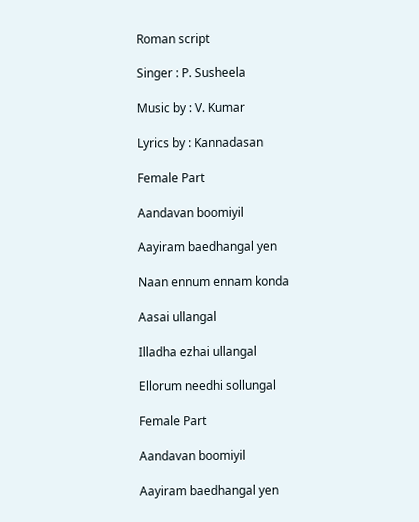Roman script

Singer : P. Susheela

Music by : V. Kumar

Lyrics by : Kannadasan

Female Part

Aandavan boomiyil

Aayiram baedhangal yen

Naan ennum ennam konda

Aasai ullangal

Illadha ezhai ullangal

Ellorum needhi sollungal

Female Part

Aandavan boomiyil

Aayiram baedhangal yen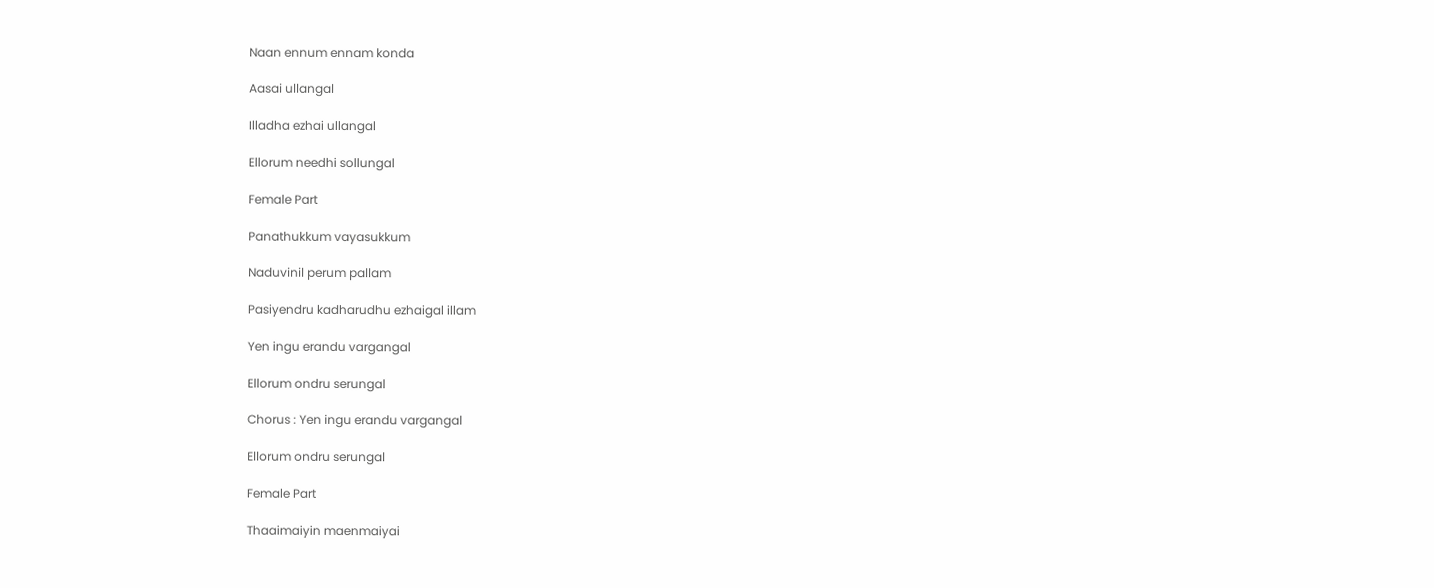Naan ennum ennam konda

Aasai ullangal

Illadha ezhai ullangal

Ellorum needhi sollungal

Female Part

Panathukkum vayasukkum

Naduvinil perum pallam

Pasiyendru kadharudhu ezhaigal illam

Yen ingu erandu vargangal

Ellorum ondru serungal

Chorus : Yen ingu erandu vargangal

Ellorum ondru serungal

Female Part

Thaaimaiyin maenmaiyai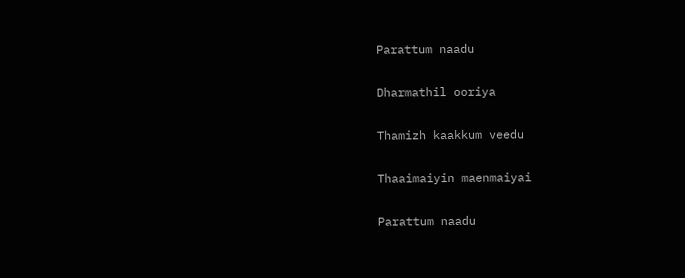Parattum naadu

Dharmathil ooriya

Thamizh kaakkum veedu

Thaaimaiyin maenmaiyai

Parattum naadu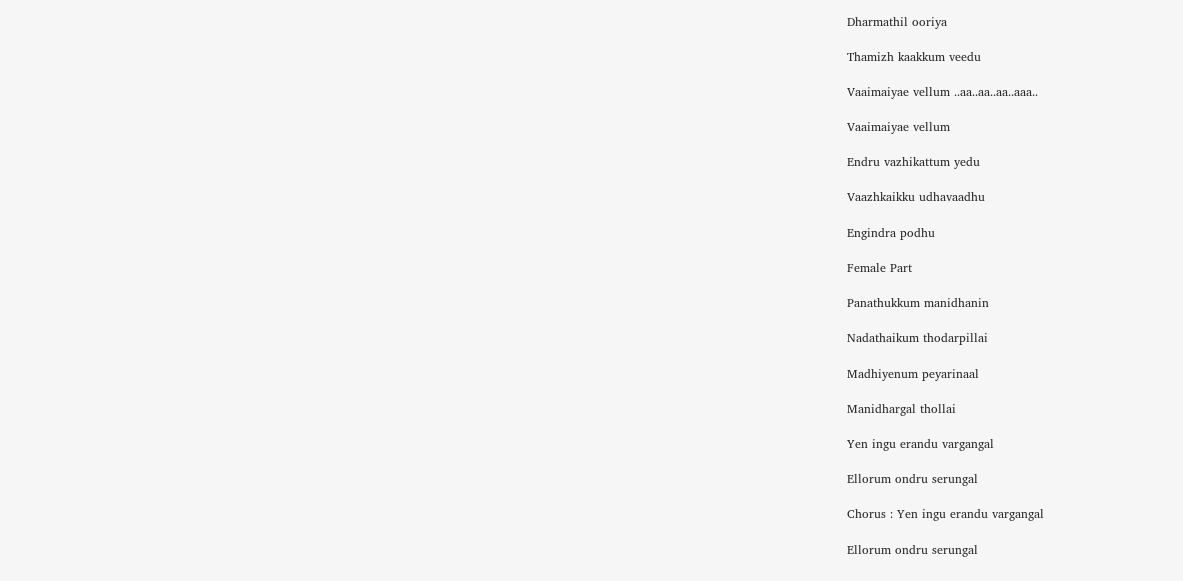Dharmathil ooriya

Thamizh kaakkum veedu

Vaaimaiyae vellum ..aa..aa..aa..aaa..

Vaaimaiyae vellum

Endru vazhikattum yedu

Vaazhkaikku udhavaadhu

Engindra podhu

Female Part

Panathukkum manidhanin

Nadathaikum thodarpillai

Madhiyenum peyarinaal

Manidhargal thollai

Yen ingu erandu vargangal

Ellorum ondru serungal

Chorus : Yen ingu erandu vargangal

Ellorum ondru serungal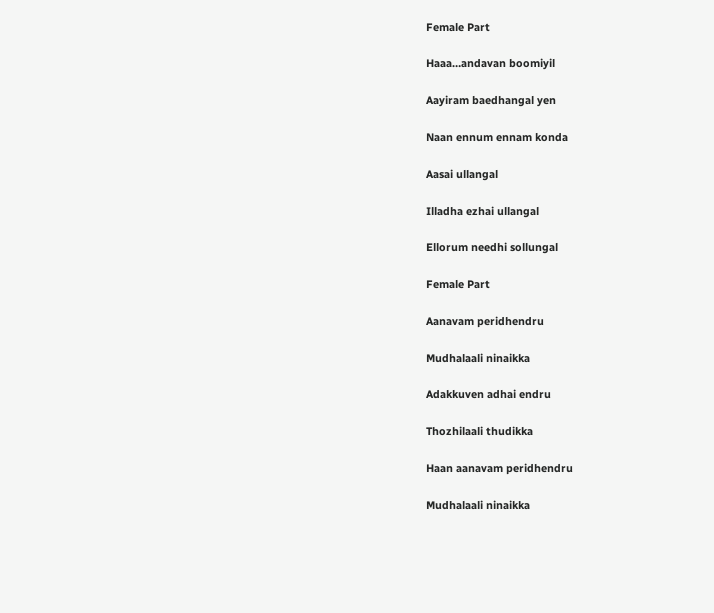Female Part

Haaa…andavan boomiyil

Aayiram baedhangal yen

Naan ennum ennam konda

Aasai ullangal

Illadha ezhai ullangal

Ellorum needhi sollungal

Female Part

Aanavam peridhendru

Mudhalaali ninaikka

Adakkuven adhai endru

Thozhilaali thudikka

Haan aanavam peridhendru

Mudhalaali ninaikka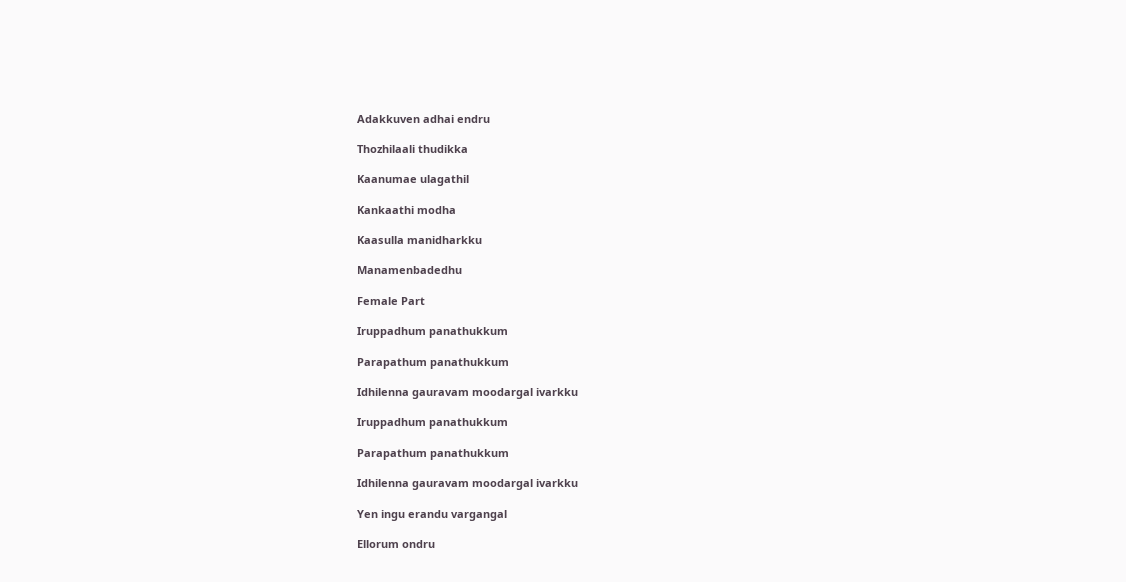Adakkuven adhai endru

Thozhilaali thudikka

Kaanumae ulagathil

Kankaathi modha

Kaasulla manidharkku

Manamenbadedhu

Female Part

Iruppadhum panathukkum

Parapathum panathukkum

Idhilenna gauravam moodargal ivarkku

Iruppadhum panathukkum

Parapathum panathukkum

Idhilenna gauravam moodargal ivarkku

Yen ingu erandu vargangal

Ellorum ondru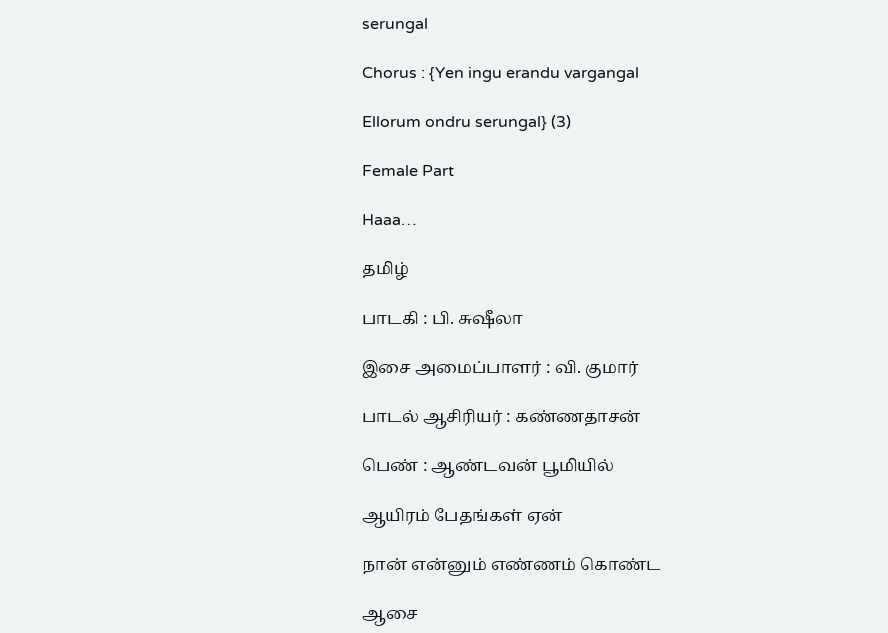serungal

Chorus : {Yen ingu erandu vargangal

Ellorum ondru serungal} (3)

Female Part

Haaa…

தமிழ்

பாடகி : பி. சுஷீலா

இசை அமைப்பாளர் : வி. குமார்

பாடல் ஆசிரியர் : கண்ணதாசன்

பெண் : ஆண்டவன் பூமியில்

ஆயிரம் பேதங்கள் ஏன்

நான் என்னும் எண்ணம் கொண்ட

ஆசை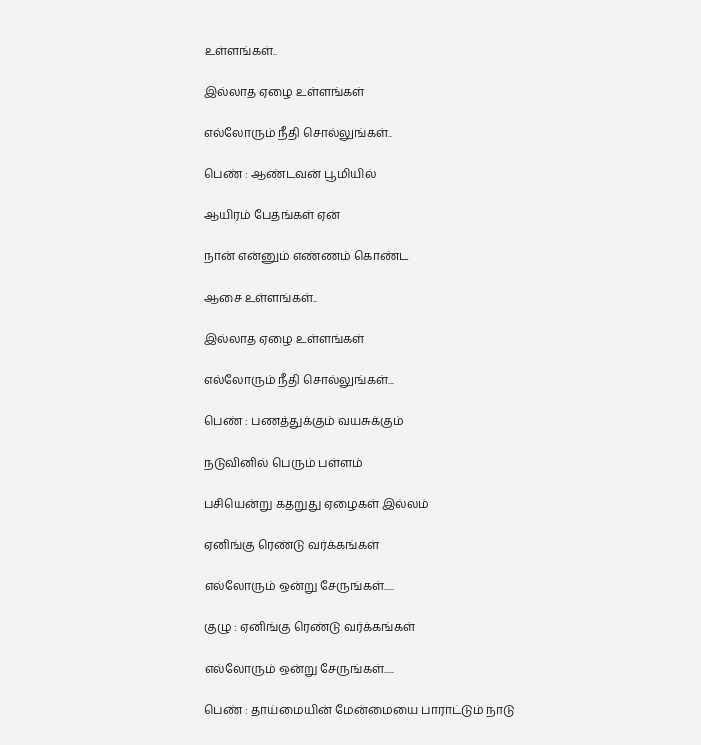உள்ளங்கள்..

இல்லாத ஏழை உள்ளங்கள்

எல்லோரும் நீதி சொல்லுங்கள்..

பெண் : ஆண்டவன் பூமியில்

ஆயிரம் பேதங்கள் ஏன்

நான் என்னும் எண்ணம் கொண்ட

ஆசை உள்ளங்கள்..

இல்லாத ஏழை உள்ளங்கள்

எல்லோரும் நீதி சொல்லுங்கள்...

பெண் : பணத்துக்கும் வயசுக்கும்

நடுவினில் பெரும் பள்ளம்

பசியென்று கதறுது ஏழைகள் இல்லம்

ஏனிங்கு ரெண்டு வர்க்கங்கள்

எல்லோரும் ஒன்று சேருங்கள்.....

குழு : ஏனிங்கு ரெண்டு வர்க்கங்கள்

எல்லோரும் ஒன்று சேருங்கள்.....

பெண் : தாய்மையின் மேன்மையை பாராட்டும் நாடு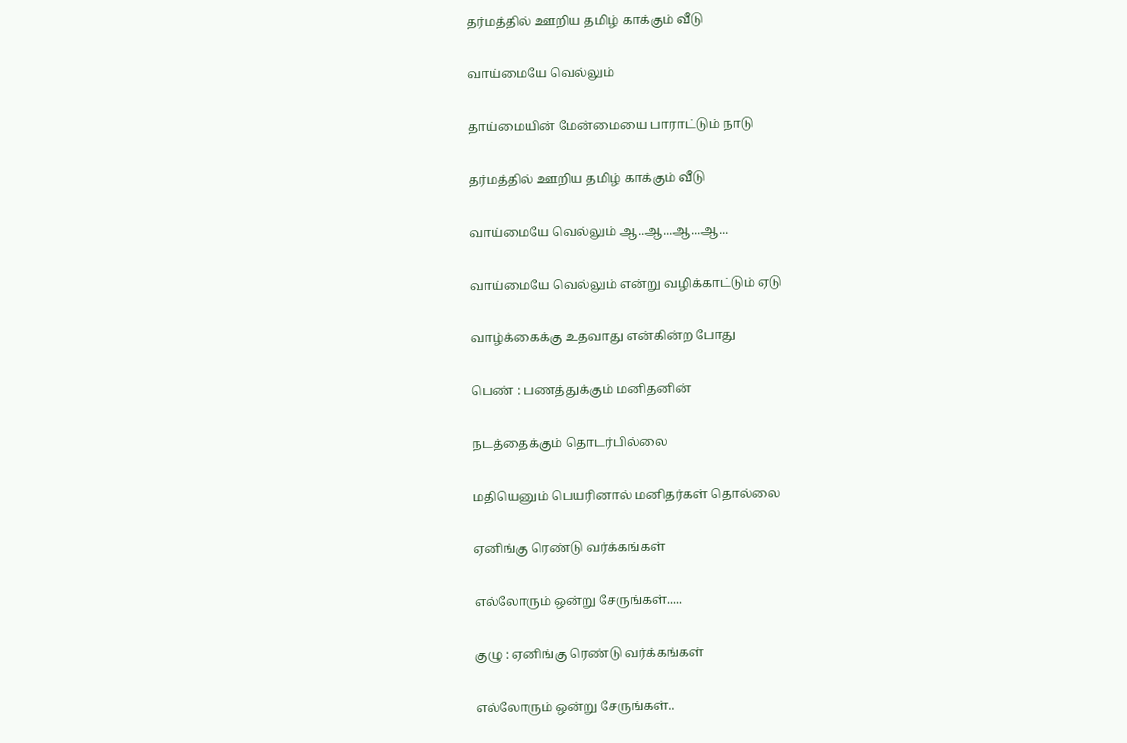தர்மத்தில் ஊறிய தமிழ் காக்கும் வீடு

வாய்மையே வெல்லும்

தாய்மையின் மேன்மையை பாராட்டும் நாடு

தர்மத்தில் ஊறிய தமிழ் காக்கும் வீடு

வாய்மையே வெல்லும் ஆ..ஆ...ஆ...ஆ...

வாய்மையே வெல்லும் என்று வழிக்காட்டும் ஏடு

வாழ்க்கைக்கு உதவாது என்கின்ற போது

பெண் : பணத்துக்கும் மனிதனின்

நடத்தைக்கும் தொடர்பில்லை

மதியெனும் பெயரினால் மனிதர்கள் தொல்லை

ஏனிங்கு ரெண்டு வர்க்கங்கள்

எல்லோரும் ஒன்று சேருங்கள்.....

குழு : ஏனிங்கு ரெண்டு வர்க்கங்கள்

எல்லோரும் ஒன்று சேருங்கள்..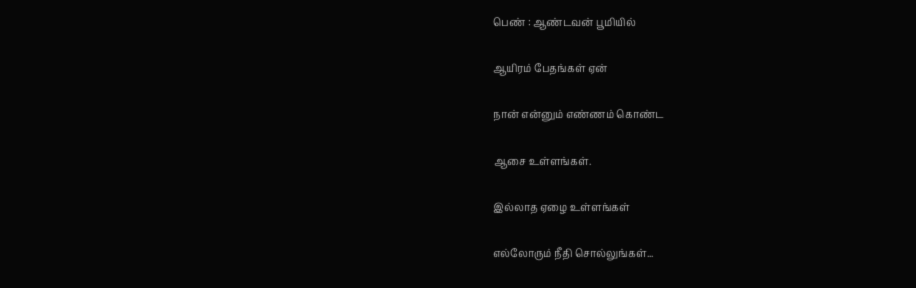பெண் : ஆண்டவன் பூமியில்

ஆயிரம் பேதங்கள் ஏன்

நான் என்னும் எண்ணம் கொண்ட

ஆசை உள்ளங்கள்.

இல்லாத ஏழை உள்ளங்கள்

எல்லோரும் நீதி சொல்லுங்கள்...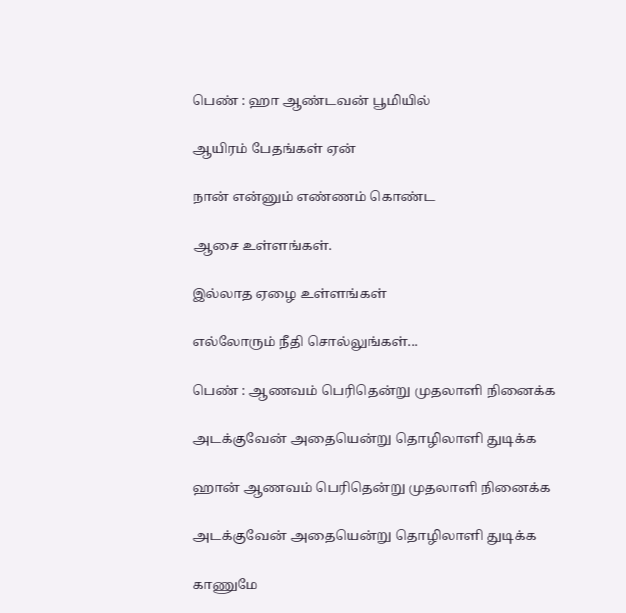பெண் : ஹா ஆண்டவன் பூமியில்

ஆயிரம் பேதங்கள் ஏன்

நான் என்னும் எண்ணம் கொண்ட

ஆசை உள்ளங்கள்.

இல்லாத ஏழை உள்ளங்கள்

எல்லோரும் நீதி சொல்லுங்கள்...

பெண் : ஆணவம் பெரிதென்று முதலாளி நினைக்க

அடக்குவேன் அதையென்று தொழிலாளி துடிக்க

ஹான் ஆணவம் பெரிதென்று முதலாளி நினைக்க

அடக்குவேன் அதையென்று தொழிலாளி துடிக்க

காணுமே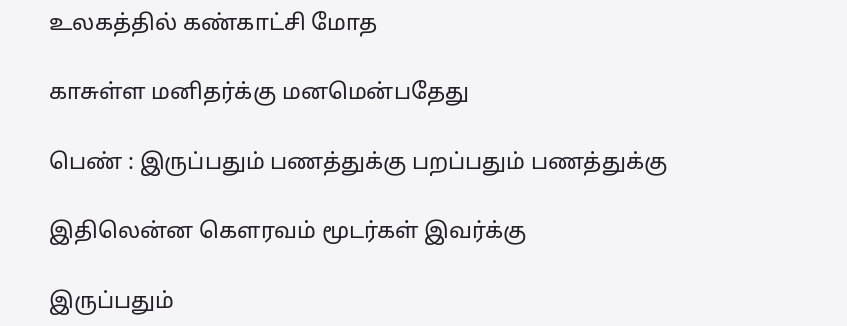உலகத்தில் கண்காட்சி மோத

காசுள்ள மனிதர்க்கு மனமென்பதேது

பெண் : இருப்பதும் பணத்துக்கு பறப்பதும் பணத்துக்கு

இதிலென்ன கௌரவம் மூடர்கள் இவர்க்கு

இருப்பதும்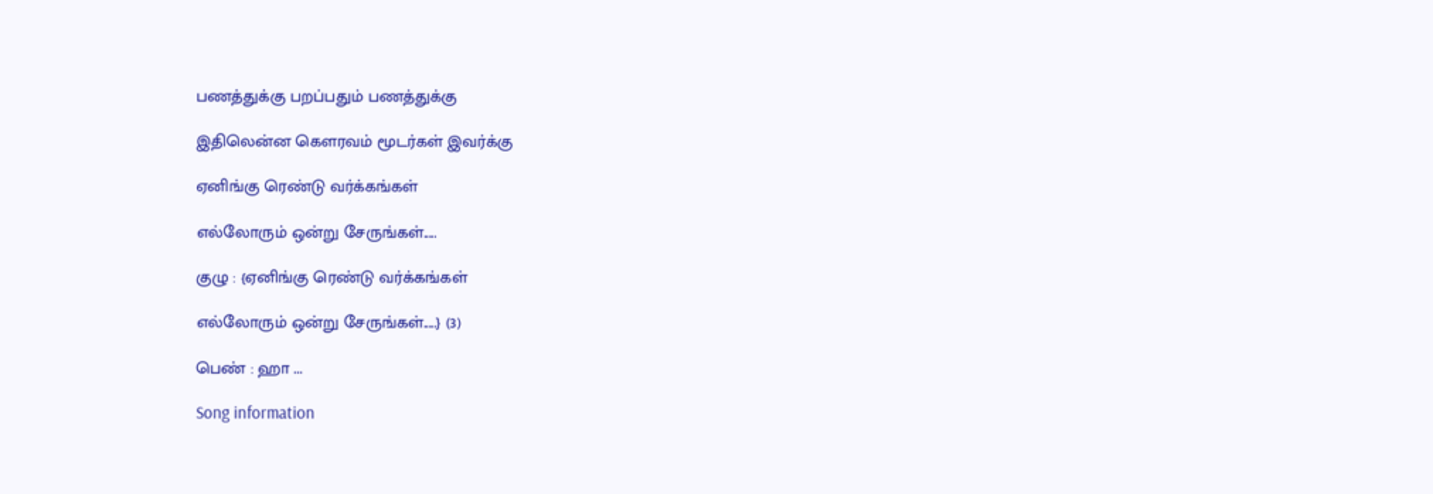பணத்துக்கு பறப்பதும் பணத்துக்கு

இதிலென்ன கௌரவம் மூடர்கள் இவர்க்கு

ஏனிங்கு ரெண்டு வர்க்கங்கள்

எல்லோரும் ஒன்று சேருங்கள்.....

குழு : {ஏனிங்கு ரெண்டு வர்க்கங்கள்

எல்லோரும் ஒன்று சேருங்கள்.....} (3)

பெண் : ஹா ...

Song information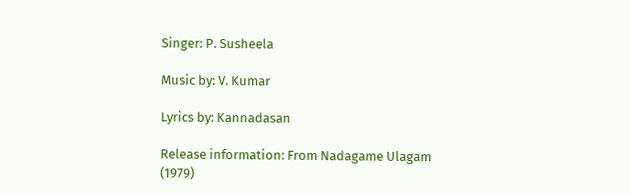Singer: P. Susheela

Music by: V. Kumar

Lyrics by: Kannadasan

Release information: From Nadagame Ulagam (1979)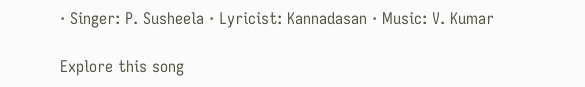· Singer: P. Susheela · Lyricist: Kannadasan · Music: V. Kumar

Explore this song